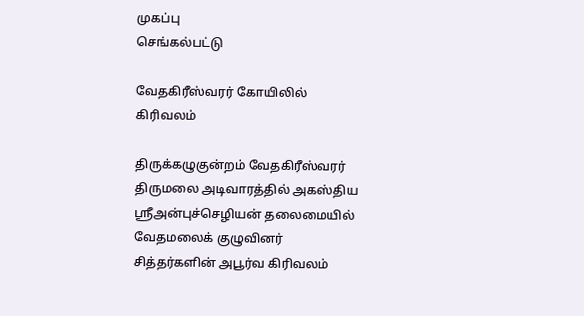முகப்பு
செங்கல்பட்டு

வேதகிரீஸ்வரர் கோயிலில் கிரிவலம்

திருக்கழுகுன்றம் வேதகிரீஸ்வரர் திருமலை அடிவாரத்தில் அகஸ்திய ஸ்ரீஅன்புச்செழியன் தலைமையில் வேதமலைக் குழுவினர் சித்தர்களின் அபூர்வ கிரிவலம்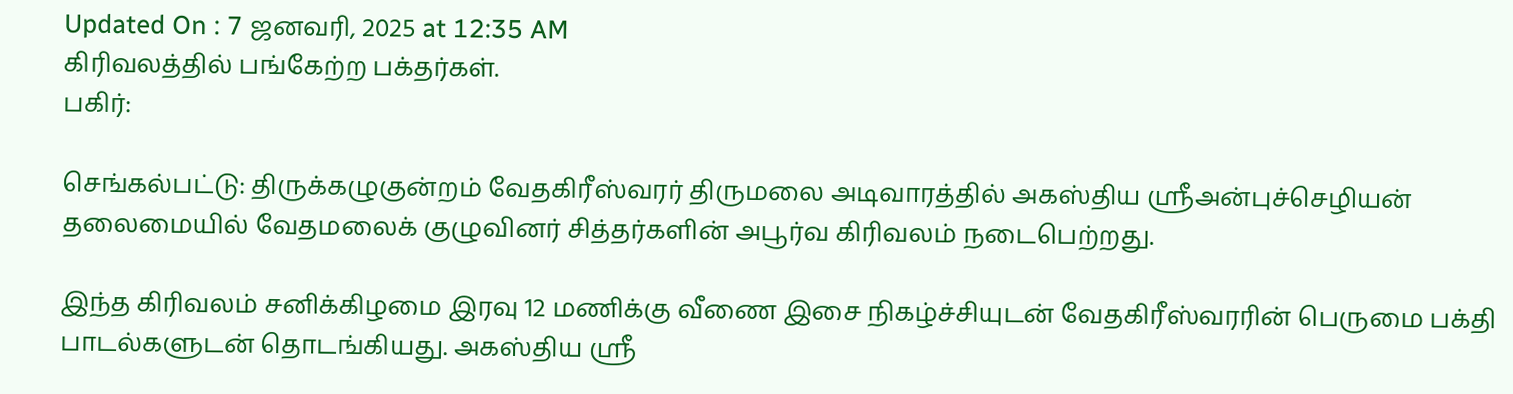Updated On : 7 ஜனவரி, 2025 at 12:35 AM
கிரிவலத்தில் பங்கேற்ற பக்தர்கள்.
பகிர்:

செங்கல்பட்டு: திருக்கழுகுன்றம் வேதகிரீஸ்வரர் திருமலை அடிவாரத்தில் அகஸ்திய ஸ்ரீஅன்புச்செழியன் தலைமையில் வேதமலைக் குழுவினர் சித்தர்களின் அபூர்வ கிரிவலம் நடைபெற்றது.

இந்த கிரிவலம் சனிக்கிழமை இரவு 12 மணிக்கு வீணை இசை நிகழ்ச்சியுடன் வேதகிரீஸ்வரரின் பெருமை பக்தி பாடல்களுடன் தொடங்கியது. அகஸ்திய ஸ்ரீ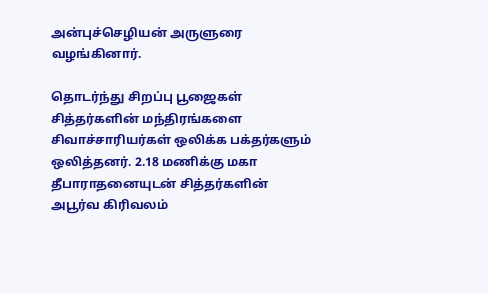அன்புச்செழியன் அருளுரை வழங்கினார்.

தொடர்ந்து சிறப்பு பூஜைகள் சித்தர்களின் மந்திரங்களை சிவாச்சாரியர்கள் ஒலிக்க பக்தர்களும் ஒலித்தனர். 2.18 மணிக்கு மகா தீபாராதனையுடன் சித்தர்களின் அபூர்வ கிரிவலம்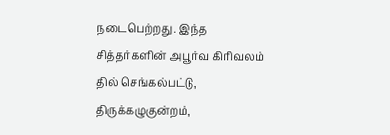நடைபெற்றது. இந்த சித்தர்களின் அபூர்வ கிரிவலம் தில் செங்கல்பட்டு, திருக்கழுகுன்றம்,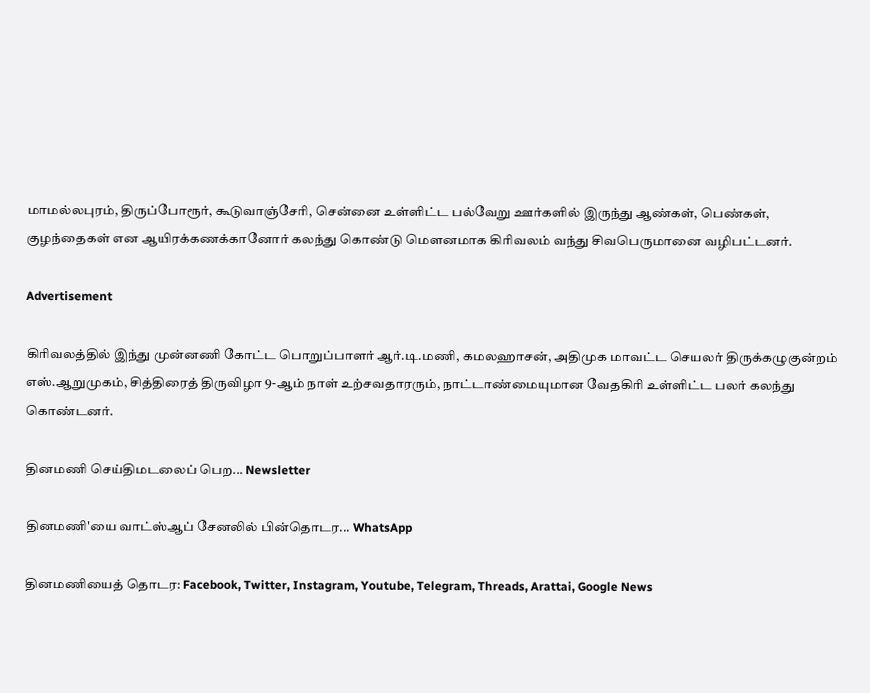மாமல்லபுரம், திருப்போரூர், கூடுவாஞ்சேரி, சென்னை உள்ளிட்ட பல்வேறு ஊர்களில் இருந்து ஆண்கள், பெண்கள், குழந்தைகள் என ஆயிரக்கணக்கானோர் கலந்து கொண்டு மௌனமாக கிரிவலம் வந்து சிவபெருமானை வழிபட்டனர்.

Advertisement

கிரிவலத்தில் இந்து முன்னணி கோட்ட பொறுப்பாளர் ஆர்.டி.மணி, கமலஹாசன், அதிமுக மாவட்ட செயலர் திருக்கழுகுன்றம் எஸ்.ஆறுமுகம், சித்திரைத் திருவிழா 9-ஆம் நாள் உற்சவதாரரும், நாட்டாண்மையுமான வேதகிரி உள்ளிட்ட பலர் கலந்து கொண்டனர்.

தினமணி செய்திமடலைப் பெற... Newsletter

தினமணி'யை வாட்ஸ்ஆப் சேனலில் பின்தொடர... WhatsApp

தினமணியைத் தொடர: Facebook, Twitter, Instagram, Youtube, Telegram, Threads, Arattai, Google News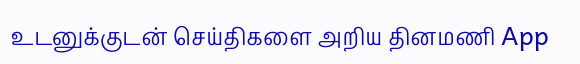உடனுக்குடன் செய்திகளை அறிய தினமணி App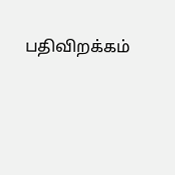பதிவிறக்கம்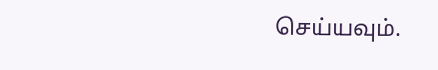செய்யவும்.